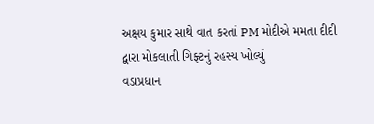અક્ષય કુમાર સાથે વાત કરતાં PM મોદીએ મમતા દીદી દ્વારા મોકલાતી ગિફ્ટનું રહસ્ય ખોલ્યું
વડાપ્રધાન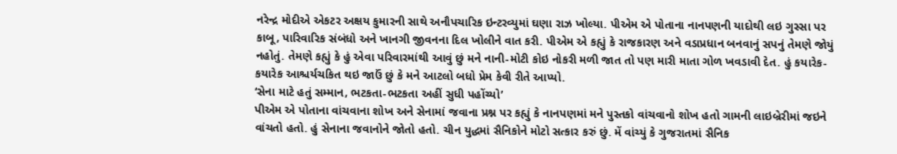નરેન્દ્ર મોદીએ એકટર અક્ષય કુમારની સાથે અનૌપચારિક ઇન્ટરવ્યુમાં ઘણા રાઝ ખોલ્યા. પીએમ એ પોતાના નાનપણની યાદોથી લઇ ગુસ્સા પર કાબૂ, પારિવારિક સંબંધો અને ખાનગી જીવનના દિલ ખોલીને વાત કરી. પીએમ એ કહ્યું કે રાજકારણ અને વડાપ્રધાન બનવાનું સપનું તેમણે જોયું નહોતું. તેમણે કહ્યું કે હું એવા પરિવારમાંથી આવું છું મને નાની-મોટી કોઇ નોકરી મળી જાત તો પણ મારી માતા ગોળ ખવડાવી દેત. હું કયારેક-કયારેક આશ્ચર્યચકિત થઇ જાઉં છું કે મને આટલો બધો પ્રેમ કેવી રીતે આપ્યો.
‘સેના માટે હતું સમ્માન, ભટકતા-ભટકતા અહીં સુધી પહોંચ્યો’
પીએમ એ પોતાના વાંચવાના શોખ અને સેનામાં જવાના પ્રશ્ન પર કહ્યું કે નાનપણમાં મને પુસ્તકો વાંચવાનો શોખ હતો ગામની લાઇબ્રેરીમાં જઇને વાંચતો હતો. હું સેનાના જવાનોને જોતો હતો. ચીન યુદ્ધમાં સૈનિકોને મોટો સત્કાર કરું છું. મેં વાંચ્યું કે ગુજરાતમાં સૈનિક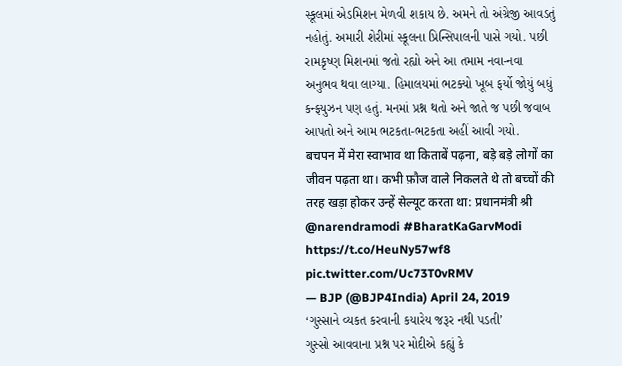સ્કૂલમાં એડમિશન મેળવી શકાય છે. અમને તો અંગ્રેજી આવડતું નહોતું. અમારી શેરીમાં સ્કૂલના પ્રિન્સિપાલની પાસે ગયો. પછી રામકૃષ્ણ મિશનમાં જતો રહ્યો અને આ તમામ નવા-નવા અનુભવ થવા લાગ્યા. હિમાલયમાં ભટક્યો ખૂબ ફર્યો જોયું બધું કન્ફયુઝન પણ હતું. મનમાં પ્રશ્ન થતો અને જાતે જ પછી જવાબ આપતો અને આમ ભટકતા-ભટકતા અહીં આવી ગયો.
बचपन में मेरा स्वाभाव था किताबें पढ़ना, बड़े बड़े लोगों का जीवन पढ़ता था। कभी फ़ौज वाले निकलते थे तो बच्चों की तरह खड़ा होकर उन्हें सेल्यूट करता था: प्रधानमंत्री श्री @narendramodi #BharatKaGarvModi https://t.co/HeuNy57wf8 pic.twitter.com/Uc73T0vRMV
— BJP (@BJP4India) April 24, 2019
‘ગુસ્સાને વ્યકત કરવાની કયારેય જરૂર નથી પડતી’
ગુસ્સો આવવાના પ્રશ્ન પર મોદીએ કહ્યું કે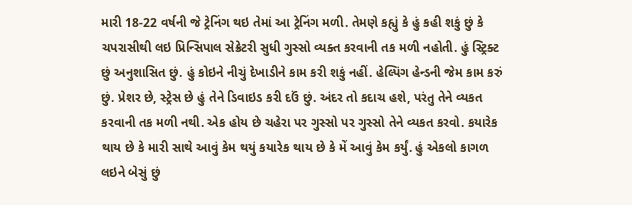મારી 18-22 વર્ષની જે ટ્રેનિંગ થઇ તેમાં આ ટ્રેનિંગ મળી. તેમણે કહ્યું કે હું કહી શકું છું કે ચપરાસીથી લઇ પ્રિન્સિપાલ સેક્રેટરી સુધી ગુસ્સો વ્યક્ત કરવાની તક મળી નહોતી. હું સ્ટ્રિક્ટ છું અનુશાસિત છું. હું કોઇને નીચું દેખાડીને કામ કરી શકું નહીં. હેલ્પિંગ હેન્ડની જેમ કામ કરું છું. પ્રેશર છે, સ્ટ્રેસ છે હું તેને ડિવાઇડ કરી દઉં છું. અંદર તો કદાચ હશે, પરંતુ તેને વ્યકત કરવાની તક મળી નથી. એક હોય છે ચહેરા પર ગુસ્સો પર ગુસ્સો તેને વ્યકત કરવો. કયારેક થાય છે કે મારી સાથે આવું કેમ થયું કયારેક થાય છે કે મેં આવું કેમ કર્યું. હું એકલો કાગળ લઇને બેસું છું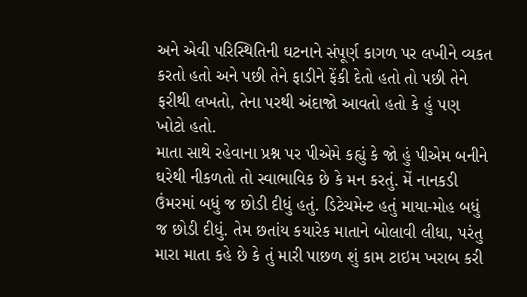અને એવી પરિસ્થિતિની ઘટનાને સંપૂર્ણ કાગળ પર લખીને વ્યકત કરતો હતો અને પછી તેને ફાડીને ફેંકી દેતો હતો તો પછી તેને ફરીથી લખતો, તેના પરથી અંદાજો આવતો હતો કે હું પણ ખોટો હતો.
માતા સાથે રહેવાના પ્રશ્ન પર પીએમે કહ્યું કે જો હું પીએમ બનીને ઘરેથી નીકળતો તો સ્વાભાવિક છે કે મન કરતું. મેં નાનકડી ઉંમરમાં બધું જ છોડી દીધું હતું. ડિટેચમેન્ટ હતું માયા-મોહ બધું જ છોડી દીધું. તેમ છતાંય કયારેક માતાને બોલાવી લીધા, પરંતુ મારા માતા કહે છે કે તું મારી પાછળ શું કામ ટાઇમ ખરાબ કરી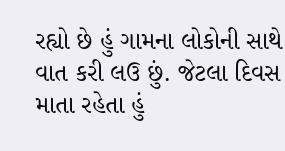રહ્યો છે હું ગામના લોકોની સાથે વાત કરી લઉ છું. જેટલા દિવસ માતા રહેતા હું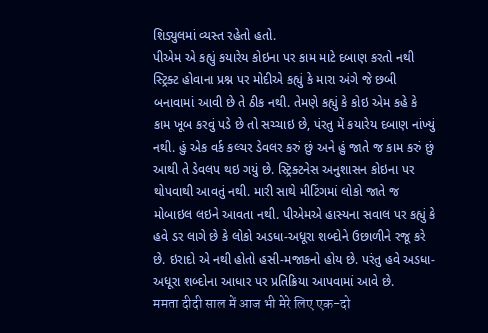શિડ્યુલમાં વ્યસ્ત રહેતો હતો.
પીએમ એ કહ્યું કયારેય કોઇના પર કામ માટે દબાણ કરતો નથી
સ્ટ્રિક્ટ હોવાના પ્રશ્ન પર મોદીએ કહ્યું કે મારા અંગે જે છબી બનાવામાં આવી છે તે ઠીક નથી. તેમણે કહ્યું કે કોઇ એમ કહે કે કામ ખૂબ કરવું પડે છે તો સચ્ચાઇ છે, પંરતુ મેં કયારેય દબાણ નાંખ્યું નથી. હું એક વર્ક કલ્ચર ડેવલર કરું છું અને હું જાતે જ કામ કરું છું આથી તે ડેવલપ થઇ ગયું છે. સ્ટ્રિક્ટનેસ અનુશાસન કોઇના પર થોપવાથી આવતું નથી. મારી સાથે મીટિંગમાં લોકો જાતે જ મોબાઇલ લઇને આવતા નથી. પીએમએ હાસ્યના સવાલ પર કહ્યું કે હવે ડર લાગે છે કે લોકો અડધા-અધૂરા શબ્દોને ઉછાળીને રજૂ કરે છે. ઇરાદો એ નથી હોતો હસી-મજાકનો હોય છે. પરંતુ હવે અડધા-અધૂરા શબ્દોના આધાર પર પ્રતિક્રિયા આપવામાં આવે છે.
ममता दीदी साल में आज भी मेरे लिए एक-दो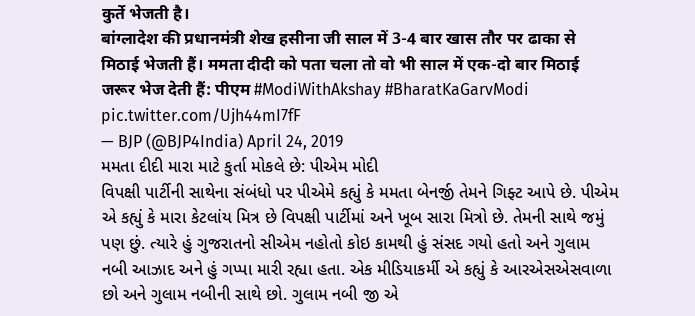कुर्ते भेजती है।
बांग्लादेश की प्रधानमंत्री शेख हसीना जी साल में 3-4 बार खास तौर पर ढाका से मिठाई भेजती हैं। ममता दीदी को पता चला तो वो भी साल में एक-दो बार मिठाई जरूर भेज देती हैं: पीएम #ModiWithAkshay #BharatKaGarvModi pic.twitter.com/Ujh44mI7fF
— BJP (@BJP4India) April 24, 2019
મમતા દીદી મારા માટે કુર્તા મોકલે છે: પીએમ મોદી
વિપક્ષી પાર્ટીની સાથેના સંબંધો પર પીએમે કહ્યું કે મમતા બેનર્જી તેમને ગિફ્ટ આપે છે. પીએમ એ કહ્યું કે મારા કેટલાંય મિત્ર છે વિપક્ષી પાર્ટીમાં અને ખૂબ સારા મિત્રો છે. તેમની સાથે જમું પણ છું. ત્યારે હું ગુજરાતનો સીએમ નહોતો કોઇ કામથી હું સંસદ ગયો હતો અને ગુલામ નબી આઝાદ અને હું ગપ્પા મારી રહ્યા હતા. એક મીડિયાકર્મી એ કહ્યું કે આરએસએસવાળા છો અને ગુલામ નબીની સાથે છો. ગુલામ નબી જી એ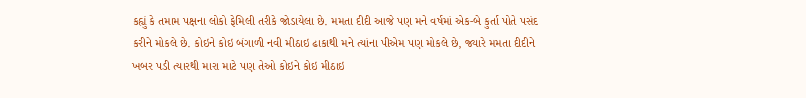કહ્યું કે તમામ પક્ષના લોકો ફેમિલી તરીકે જોડાયેલા છે. મમતા દીદી આજે પણ મને વર્ષમાં એક-બે કુર્તા પોતે પસંદ કરીને મોકલે છે. કોઇને કોઇ બંગાળી નવી મીઠાઇ ઢાકાથી મને ત્યાંના પીએમ પણ મોકલે છે, જ્યારે મમતા દીદીને ખબર પડી ત્યારથી મારા માટે પણ તેઓ કોઇને કોઇ મીઠાઇ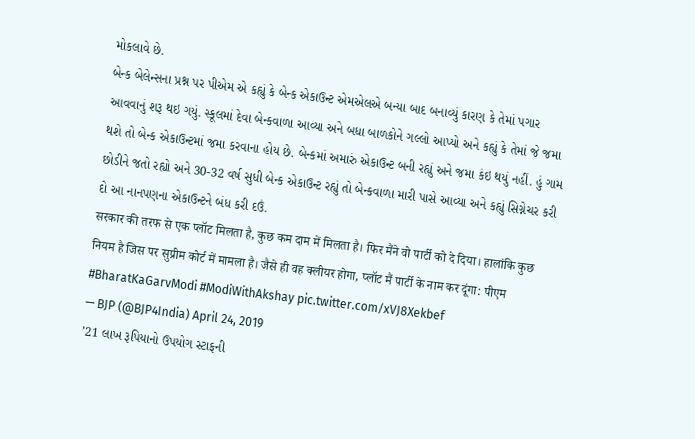મોકલાવે છે.
બેન્ક બેલેન્સના પ્રશ્ન પર પીએમ એ કહ્યું કે બેન્ક એકાઉન્ટ એમએલએ બન્યા બાદ બનાવ્યું કારણ કે તેમાં પગાર આવવાનું શરૂ થઇ ગયું. સ્કૂલમાં દેવા બેન્કવાળા આવ્યા અને બધા બાળકોને ગલ્લો આપ્યો અને કહ્યું કે તેમાં જે જમા થશે તો બેન્ક એકાઉન્ટમાં જમા કરવાના હોય છે. બેન્કમાં અમારું એકાઉન્ટ બની રહ્યું અને જમા કંઇ થયું નહીં. હું ગામ છોડીને જતો રહ્યો અને 30-32 વર્ષ સુધી બેન્ક એકાઉન્ટ રહ્યું તો બેન્કવાળા મારી પાસે આવ્યા અને કહ્યું સિગ્નેચર કરી દો આ નાનપણના એકાઉન્ટને બંધ કરી દઉં.
सरकार की तरफ से एक प्लॉट मिलता है, कुछ कम दाम में मिलता है। फिर मैंने वो पार्टी को दे दिया। हालांकि कुछ नियम है जिस पर सुप्रीम कोर्ट में मामला है। जैसे ही वह क्लीयर होगा, प्लॉट मैं पार्टी के नाम कर दूंगा: पीएम #BharatKaGarvModi #ModiWithAkshay pic.twitter.com/xVJ8Xekbef
— BJP (@BJP4India) April 24, 2019
’21 લાખ રૂપિયાનો ઉપયોગ સ્ટાફની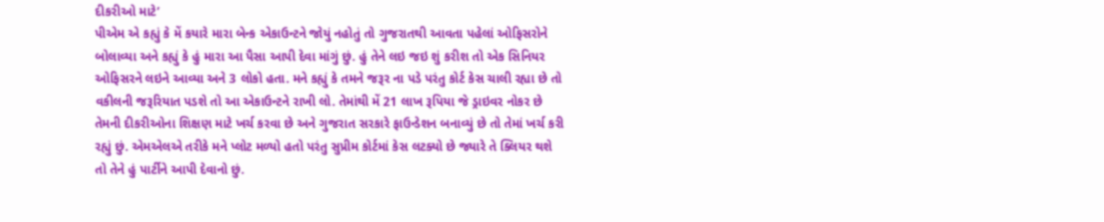દીકરીઓ માટે’
પીએમ એ કહ્યું કે મેં કયારે મારા બેન્ક એકાઉન્ટને જોયું નહોતું તો ગુજરાતથી આવતા પહેલાં ઓફિસરોને બોલાવ્યા અને કહ્યું કે હું મારા આ પૈસા આપી દેવા માંગું છું. હું તેને લઇ જઇ શું કરીશ તો એક સિનિયર ઓફિસરને લઇને આવ્યા અને 3 લોકો હતા. મને કહ્યું કે તમને જરૂર ના પડે પરંતુ કોર્ટ કેસ ચાલી રહ્યા છે તો વકીલની જરૂરિયાત પડશે તો આ એકાઉન્ટને રાખી લો. તેમાંથી મેં 21 લાખ રૂપિયા જે ડ્રાઇવર નોકર છે તેમની દીકરીઓના શિક્ષણ માટે ખર્ચ કરવા છે અને ગુજરાત સરકારે ફાઉન્ડેશન બનાવ્યું છે તો તેમાં ખર્ચ કરી રહ્યું છું. એમએલએ તરીકે મને પ્લોટ મળ્યો હતો પરંતુ સુપ્રીમ કોર્ટમાં કેસ લટક્યો છે જ્યારે તે ક્લિયર થશે તો તેને હું પાર્ટીને આપી દેવાનો છું.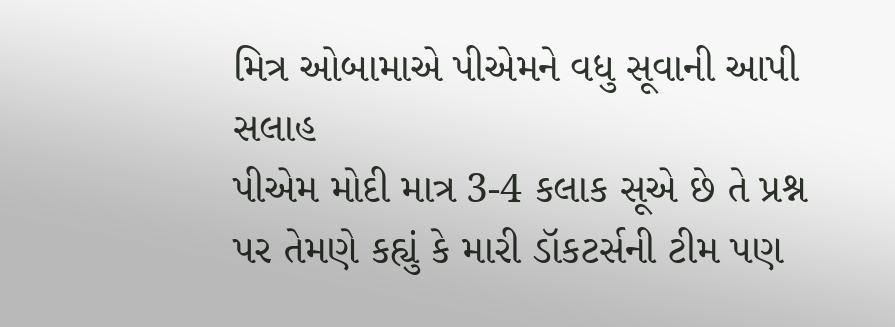મિત્ર ઓબામાએ પીએમને વધુ સૂવાની આપી સલાહ
પીએમ મોદી માત્ર 3-4 કલાક સૂએ છે તે પ્રશ્ન પર તેમણે કહ્યું કે મારી ડૉકટર્સની ટીમ પણ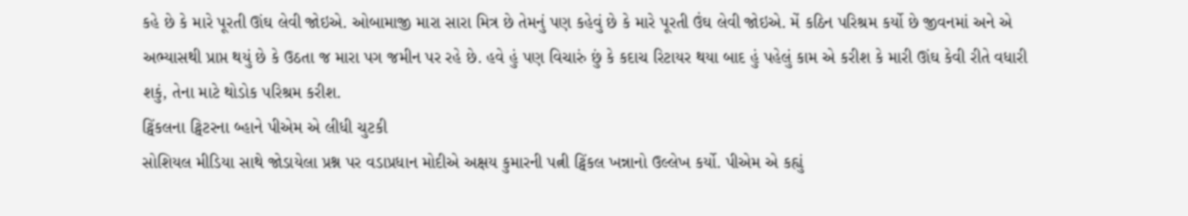કહે છે કે મારે પૂરતી ઊંઘ લેવી જોઇએ. ઓબામાજી મારા સારા મિત્ર છે તેમનું પણ કહેવું છે કે મારે પૂરતી ઉંઘ લેવી જોઇએ. મેં કઠિન પરિશ્રમ કર્યો છે જીવનમાં અને એ અભ્યાસથી પ્રાપ્ત થયું છે કે ઉઠતા જ મારા પગ જમીન પર રહે છે. હવે હું પણ વિચારું છું કે કદાચ રિટાયર થયા બાદ હું પહેલું કામ એ કરીશ કે મારી ઊંઘ કેવી રીતે વધારી શકું, તેના માટે થોડોક પરિશ્રમ કરીશ.
ટ્વિંકલના ટ્વિટરના બ્હાને પીએમ એ લીધી ચુટકી
સોશિયલ મીડિયા સાથે જોડાયેલા પ્રશ્ન પર વડાપ્રધાન મોદીએ અક્ષય કુમારની પત્ની ટ્વિંકલ ખન્નાનો ઉલ્લેખ કર્યો. પીએમ એ કહ્યું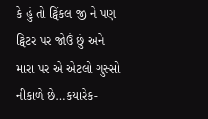કે હું તો ટ્વિંકલ જી ને પણ ટ્વિટર પર જોઉં છું અને મારા પર એ એટલો ગુસ્સો નીકાળે છે…કયારેક-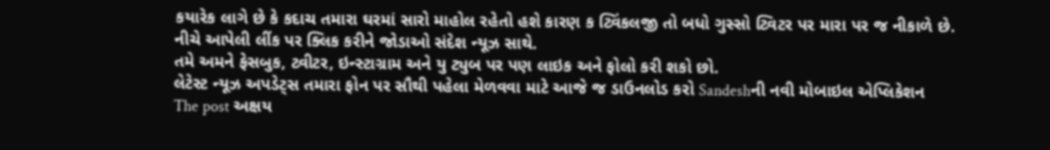કયારેક લાગે છે કે કદાચ તમારા ઘરમાં સારો માહોલ રહેતો હશે કારણ ક ટ્વિંકલજી તો બધો ગુસ્સો ટ્વિટર પર મારા પર જ નીકાળે છે.
નીચે આપેલી લીંક પર ક્લિક કરીને જોડાઓ સંદેશ ન્યૂઝ સાથે.
તમે અમને ફેસબુક, ટ્વીટર, ઇન્સ્ટાગ્રામ અને યુ ટ્યુબ પર પણ લાઇક અને ફોલો કરી શકો છો.
લેટેસ્ટ ન્યૂઝ અપડેટ્સ તમારા ફોન પર સૌથી પહેલા મેળવવા માટે આજે જ ડાઉનલોડ કરો Sandeshની નવી મોબાઇલ એપ્લિકેશન
The post અક્ષય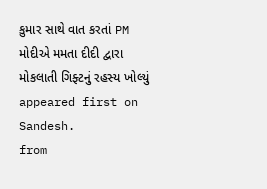કુમાર સાથે વાત કરતાં PM મોદીએ મમતા દીદી દ્વારા મોકલાતી ગિફ્ટનું રહસ્ય ખોલ્યું appeared first on Sandesh.
from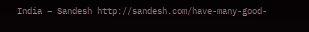India – Sandesh http://sandesh.com/have-many-good-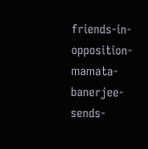friends-in-opposition-mamata-banerjee-sends-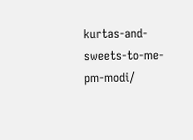kurtas-and-sweets-to-me-pm-modi/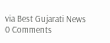via Best Gujarati News
0 Comments